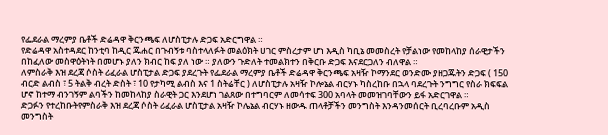የፌደራል ማረምያ ቤቶች ድሬዳዋ ቅርንጫፍ ለሆስፒታሉ ድጋፍ አድርግዋል ።
የድሬዳዋ አስተዳደር ከንቲባ ከዲር ጁሐር በጉብኝቱ ባስተላለፉት መልዕክት ሀገር ምስረታም ሆነ እዲስ ካቢኔ መመስረት የቻልነው የመከላከያ ሰራዊታችን በከፈለው መስዋዕትነት በመሆኑ ያለን ክብር ከፍ ያለ ነው ። ያለውን ጉድለት ተመልክተን በቅርቡ ድጋፍ እናደርጋለን ብለዋል ።
ለምስራቅ እዝ ደረጃ ሶስት ሪፈራል ሆስፒታል ድጋፍ ያደረጉት የፌደራል ማረምያ ቤቶች ድሬዳዋ ቅርንጫፍ አዛዥ ኮማንደር ወንድሙ ያዘጋጁትን ድጋፍ ( 150 ብርድ ልብስ ፣ 5 ትልቅ ብረት ድስት ፣ 10 የታካሚ ልብስ እና 1 ስትሬቸር ) ለሆስፒታሉ አዛዥ ኮሎኔል ብርሃኑ ካስረከቡ በኋላ ባደረጉት ንግግር የስራ ክፍፍል ሆኖ ከተማ ብንገኝም ልባችን ከመከላከያ ስራዊት ጋር እንደሆነ ገልጸው በተግባርም ለመሳተፍ 300 አባላት መመዝገባቸውን ይፋ አድርገዋል ።
ድጋፉን የተረከቡትየምስራቅ እዝ ደረጃ ሶስት ሪፈራል ሆስፒታል አዛዥ ኮሌኔል ብርሃኑ ዘውዱ ጠላቶቻችን መንግስት እንዳንመሰርት ቢረባረቡም አዲስ መንግስት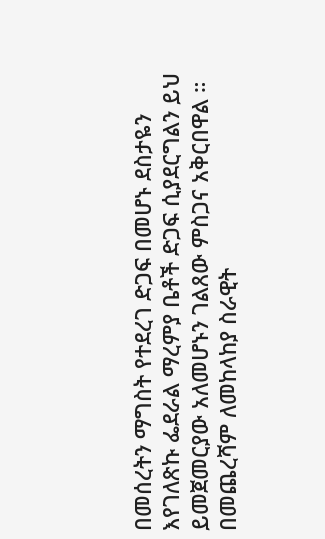በመሰረትን ማግስት የተደረገ ድጋፍ በመሆኑ ደስታዬን እየገለጽኩ ፌደራል ማረምያ ቤቶች ድጋፍ ሲያደርግልን ይህ ይመጀመርያው አለመሆኑን ገልጸው ምስጋና አቅርበዋል ።
በመጨረሻም ለመከላከያ ስራዊት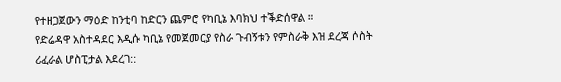የተዘጋጀውን ማዕድ ከንቲባ ከድርን ጨምሮ የካቢኔ እባክህ ተቕድሰዋል ።
የድሬዳዋ አስተዳደር እዲሱ ካቢኔ የመጀመርያ የስራ ጉብኝቱን የምስራቅ እዝ ደረጃ ሶስት ሪፈራል ሆስፒታል እደረገ::